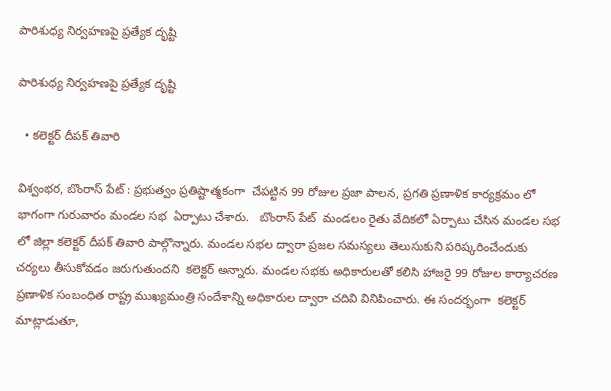పారిశుధ్య నిర్వహణపై ప్రత్యేక దృష్టి

పారిశుధ్య నిర్వహణపై ప్రత్యేక దృష్టి

  • కలెక్టర్ దీపక్ తివారి

విశ్వంభర, బొంరాస్ పేట్ : ప్రభుత్వం ప్రతిష్టాత్మకంగా  చేపట్టిన 99 రోజుల ప్రజా పాలన, ప్రగతి ప్రణాళిక కార్యక్రమం లో భాగంగా గురువారం మండల సభ  ఏర్పాటు చేశారు.   బొంరాస్ పేట్  మండలం రైతు వేదికలో ఏర్పాటు చేసిన మండల సభ లో జిల్లా కలెక్టర్ దీపక్ తివారి పాల్గొన్నారు. మండల సభల ద్వారా ప్రజల సమస్యలు తెలుసుకుని పరిష్కరించేందుకు చర్యలు తీసుకోవడం జరుగుతుందని  కలెక్టర్ అన్నారు. మండల సభకు అధికారులతో కలిసి హాజరై 99 రోజుల కార్యాచరణ ప్రణాళిక సంబంధిత రాష్ట్ర ముఖ్యమంత్రి సందేశాన్ని అధికారుల ద్వారా చదివి వినిపించారు. ఈ సందర్భంగా  కలెక్టర్ మాట్లాడుతూ,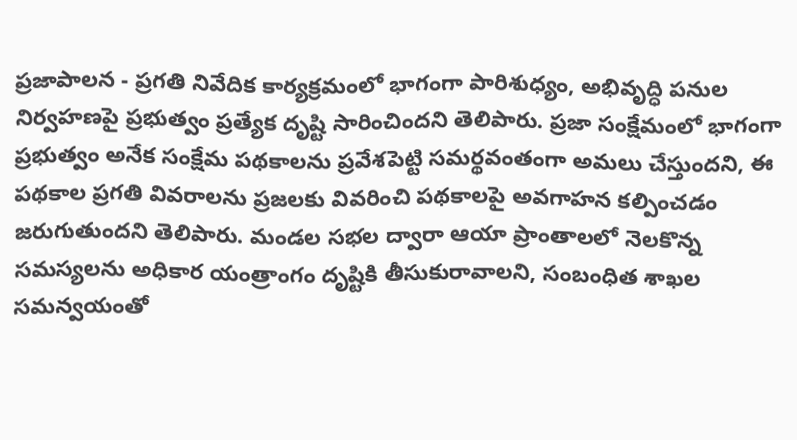ప్రజాపాలన - ప్రగతి నివేదిక కార్యక్రమంలో భాగంగా పారిశుధ్యం, అభివృద్ధి పనుల నిర్వహణపై ప్రభుత్వం ప్రత్యేక దృష్టి సారించిందని తెలిపారు. ప్రజా సంక్షేమంలో భాగంగా ప్రభుత్వం అనేక సంక్షేమ పథకాలను ప్రవేశపెట్టి సమర్థవంతంగా అమలు చేస్తుందని, ఈ పథకాల ప్రగతి వివరాలను ప్రజలకు వివరించి పథకాలపై అవగాహన కల్పించడం జరుగుతుందని తెలిపారు. మండల సభల ద్వారా ఆయా ప్రాంతాలలో నెలకొన్న సమస్యలను అధికార యంత్రాంగం దృష్టికి తీసుకురావాలని, సంబంధిత శాఖల సమన్వయంతో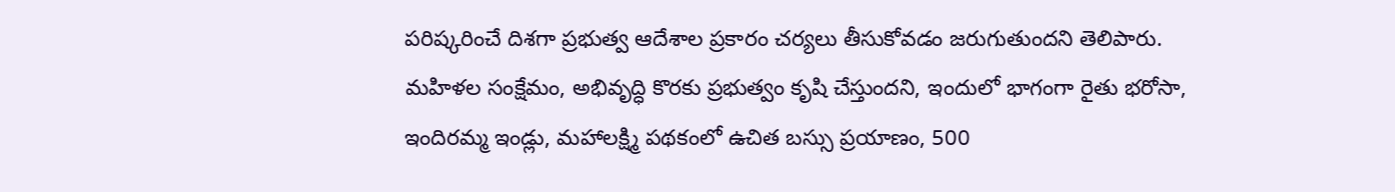పరిష్కరించే దిశగా ప్రభుత్వ ఆదేశాల ప్రకారం చర్యలు తీసుకోవడం జరుగుతుందని తెలిపారు. మహిళల సంక్షేమం, అభివృద్ధి కొరకు ప్రభుత్వం కృషి చేస్తుందని, ఇందులో భాగంగా రైతు భరోసా, ఇందిరమ్మ ఇండ్లు, మహాలక్ష్మి పథకంలో ఉచిత బస్సు ప్రయాణం, 500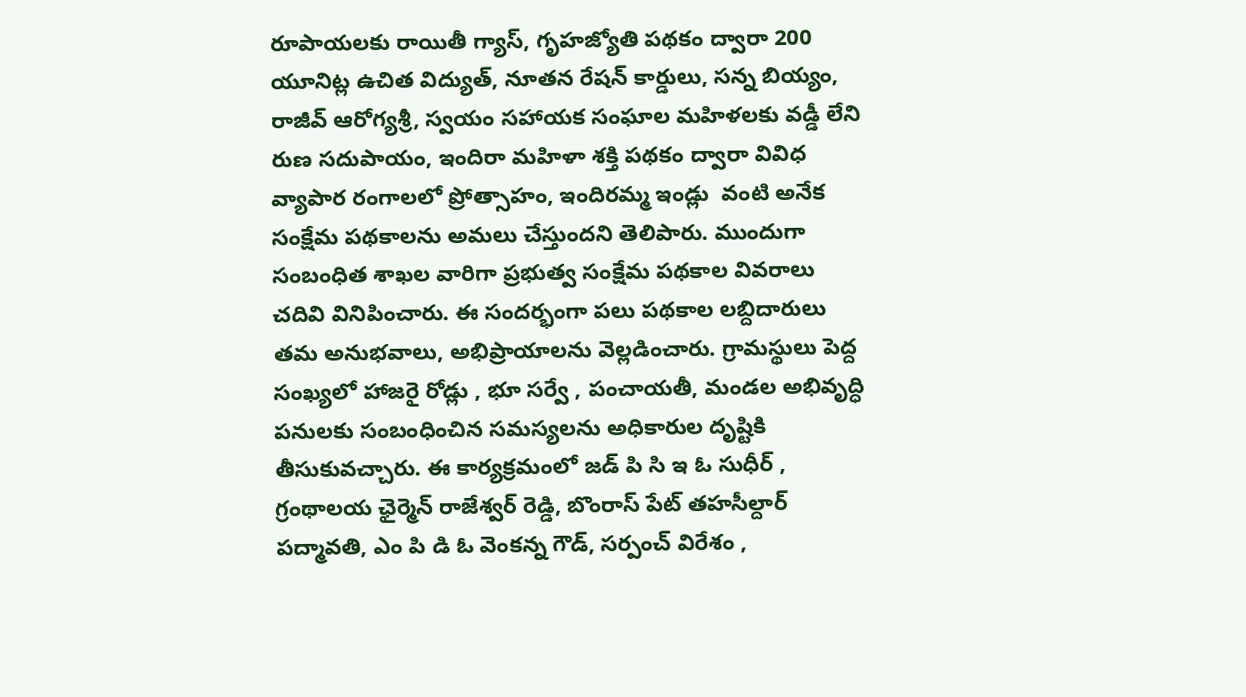రూపాయలకు రాయితీ గ్యాస్, గృహజ్యోతి పథకం ద్వారా 200 యూనిట్ల ఉచిత విద్యుత్, నూతన రేషన్ కార్డులు, సన్న బియ్యం, రాజీవ్ ఆరోగ్యశ్రీ, స్వయం సహాయక సంఘాల మహిళలకు వడ్డీ లేని రుణ సదుపాయం, ఇందిరా మహిళా శక్తి పథకం ద్వారా వివిధ వ్యాపార రంగాలలో ప్రోత్సాహం, ఇందిరమ్మ ఇండ్లు  వంటి అనేక సంక్షేమ పథకాలను అమలు చేస్తుందని తెలిపారు. ముందుగా సంబంధిత శాఖల వారిగా ప్రభుత్వ సంక్షేమ పథకాల వివరాలు చదివి వినిపించారు. ఈ సందర్భంగా పలు పథకాల లబ్దిదారులు తమ అనుభవాలు, అభిప్రాయాలను వెల్లడించారు. గ్రామస్థులు పెద్ద సంఖ్యలో హాజరై రోడ్లు , భూ సర్వే , పంచాయతీ, మండల అభివృద్ధి పనులకు సంబంధించిన సమస్యలను అధికారుల దృష్టికి తీసుకువచ్చారు. ఈ కార్యక్రమంలో జడ్ పి సి ఇ ఓ సుధీర్ , గ్రంథాలయ ఛైర్మెన్ రాజేశ్వర్ రెడ్డి, బొంరాస్ పేట్ తహసీల్దార్ పద్మావతి, ఎం పి డి ఓ వెంకన్న గౌడ్, సర్పంచ్ విరేశం ,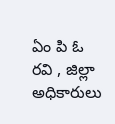ఏం పి ఓ రవి , జిల్లా అధికారులు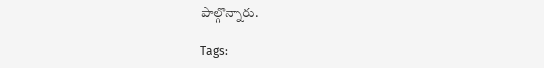పాల్గొన్నారు.

Tags: